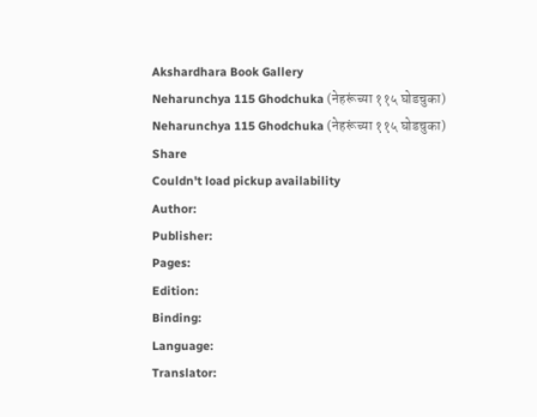Akshardhara Book Gallery
Neharunchya 115 Ghodchuka (नेहरूंच्या ११५ घोडचुका)
Neharunchya 115 Ghodchuka (नेहरूंच्या ११५ घोडचुका)
Share
Couldn't load pickup availability
Author:
Publisher:
Pages:
Edition:
Binding:
Language:
Translator: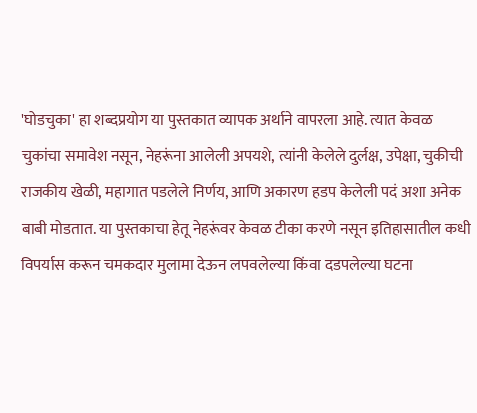'घोडचुका' हा शब्दप्रयोग या पुस्तकात व्यापक अर्थाने वापरला आहे. त्यात केवळ चुकांचा समावेश नसून, नेहरूंना आलेली अपयशे, त्यांनी केलेले दुर्लक्ष, उपेक्षा, चुकीची राजकीय खेळी, महागात पडलेले निर्णय, आणि अकारण हडप केलेली पदं अशा अनेक बाबी मोडतात. या पुस्तकाचा हेतू नेहरूंवर केवळ टीका करणे नसून इतिहासातील कधी विपर्यास करून चमकदार मुलामा देऊन लपवलेल्या किंवा दडपलेल्या घटना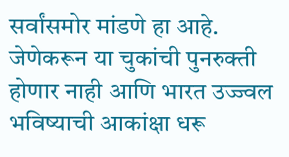सर्वांसमोर मांडणे हा आहे. जेणेकरून या चुकांची पुनरुक्ती होणार नाही आणि भारत उज्ज्वल भविष्याची आकांक्षा धरू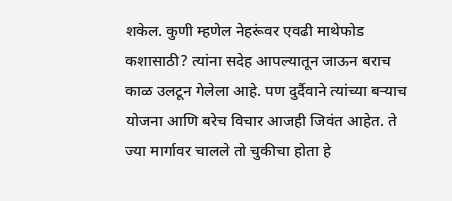शकेल. कुणी म्हणेल नेहरूंवर एवढी माथेफोड कशासाठी? त्यांना सदेह आपल्यातून जाऊन बराच काळ उलटून गेलेला आहे. पण दुर्दैवाने त्यांच्या बऱ्याच योजना आणि बरेच विचार आजही जिवंत आहेत. ते ज्या मार्गावर चालले तो चुकीचा होता हे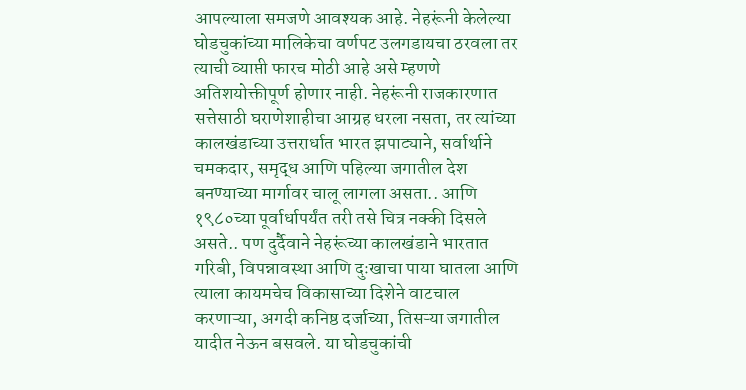आपल्याला समजणे आवश्यक आहे. नेहरूंनी केलेल्या घोडचुकांच्या मालिकेचा वर्णपट उलगडायचा ठरवला तर त्याची व्याप्ती फारच मोठी आहे असे म्हणणे अतिशयोक्तीपूर्ण होणार नाही. नेहरूंनी राजकारणात सत्तेसाठी घराणेशाहीचा आग्रह धरला नसता, तर त्यांच्या कालखंडाच्या उत्तरार्धात भारत झपाट्याने, सर्वार्थाने चमकदार, समृद्ध आणि पहिल्या जगातील देश बनण्याच्या मार्गावर चालू लागला असता.. आणि १९८०च्या पूर्वार्धापर्यंत तरी तसे चित्र नक्की दिसले असते.. पण दुर्दैवाने नेहरूंच्या कालखंडाने भारतात गरिबी, विपन्नावस्था आणि दुःखाचा पाया घातला आणि त्याला कायमचेच विकासाच्या दिशेने वाटचाल करणाऱ्या, अगदी कनिष्ठ दर्जाच्या, तिसऱ्या जगातील यादीत नेऊन बसवले. या घोडचुकांची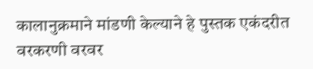कालानुक्रमाने मांडणी केल्याने हे पुस्तक एकंदरीत वरकरणी वरवर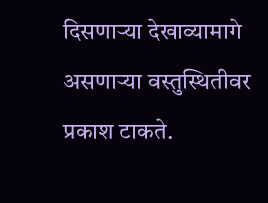दिसणाऱ्या देखाव्यामागे असणाऱ्या वस्तुस्थितीवर प्रकाश टाकते.